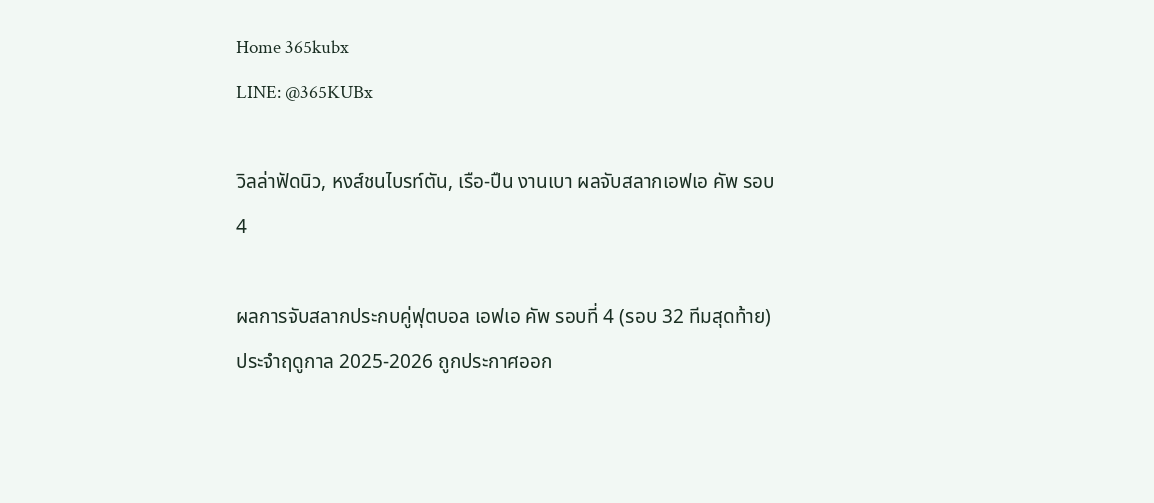Home 365kubx
LINE: @365KUBx

วิลล่าฟัดนิว, หงส์ชนไบรท์ตัน, เรือ-ปืน งานเบา ผลจับสลากเอฟเอ คัพ รอบ 4

ผลการจับสลากประกบคู่ฟุตบอล เอฟเอ คัพ รอบที่ 4 (รอบ 32 ทีมสุดท้าย) ประจำฤดูกาล 2025-2026 ถูกประกาศออก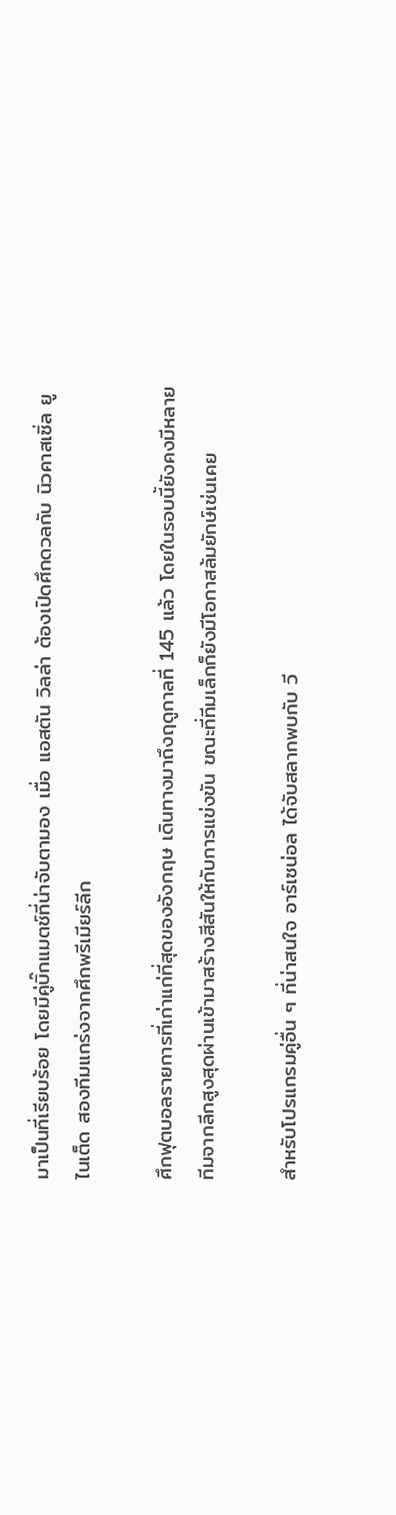มาเป็นที่เรียบร้อย โดยมีคู่บิ๊กแมตช์ที่น่าจับตามอง เมื่อ แอสตัน วิลล่า ต้องเปิดศึกดวลกับ นิวคาสเซิ่ล ยูไนเต็ด สองทีมแกร่งจากศึกพรีเมียร์ลีก

ศึกฟุตบอลรายการที่เก่าแก่ที่สุดของอังกฤษ เดินทางมาถึงฤดูกาลที่ 145 แล้ว โดยในรอบนี้ยังคงมีหลายทีมจากลีกสูงสุดผ่านเข้ามาสร้างสีสันให้กับการแข่งขัน ขณะที่ทีมเล็กก็ยังมีโอกาสล้มยักษ์เช่นเคย

สำหรับโปรแกรมคู่อื่น ๆ ที่น่าสนใจ อาร์เซน่อล ได้จับสลากพบกับ วี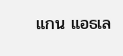แกน แอธเล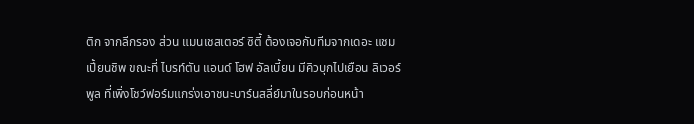ติก จากลีกรอง ส่วน แมนเชสเตอร์ ซิตี้ ต้องเจอกับทีมจากเดอะ แชมเปี้ยนชิพ ขณะที่ ไบรท์ตัน แอนด์ โฮฟ อัลเบี้ยน มีคิวบุกไปเยือน ลิเวอร์พูล ที่เพิ่งโชว์ฟอร์มแกร่งเอาชนะบาร์นสลี่ย์มาในรอบก่อนหน้า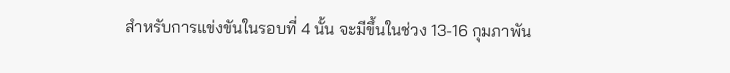สำหรับการแข่งขันในรอบที่ 4 นั้น จะมีขึ้นในช่วง 13-16 กุมภาพัน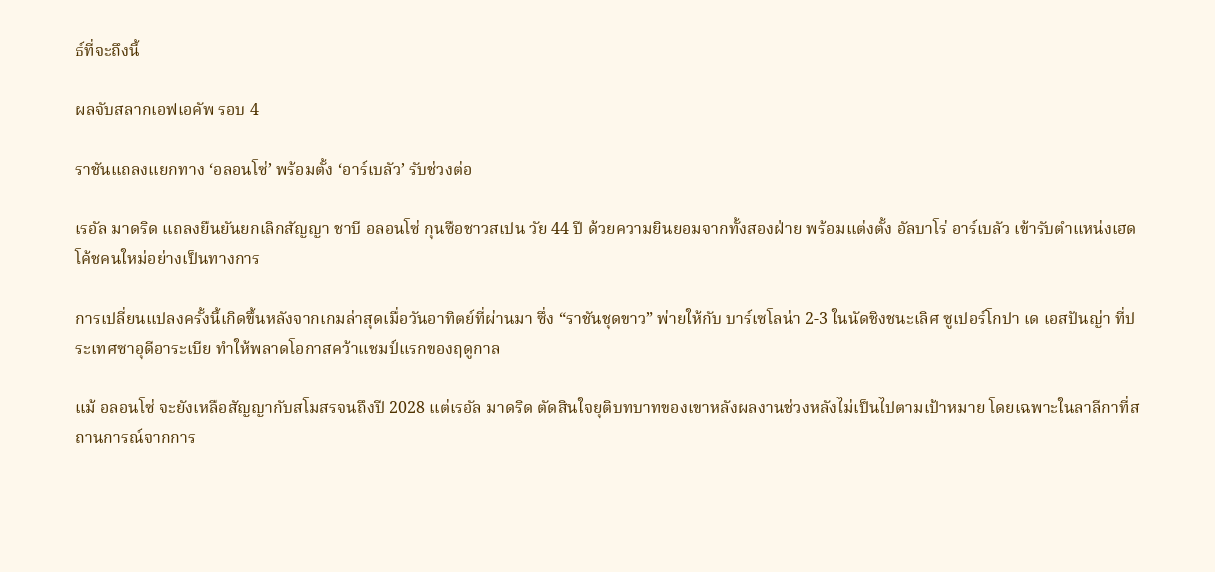ธ์ที่จะถึงนี้

ผลจับสลากเอฟเอคัพ รอบ 4

ราชันแถลงแยกทาง ‘อลอนโซ่’ พร้อมตั้ง ‘อาร์เบลัว’ รับช่วงต่อ

เรอัล มาดริด แถลงยืนยันยกเลิกสัญญา ชาบี อลอนโซ่ กุนซือชาวสเปน วัย 44 ปี ด้วยความยินยอมจากทั้งสองฝ่าย พร้อมแต่งตั้ง อัลบาโร่ อาร์เบลัว เข้ารับตำแหน่งเฮดโค้ชคนใหม่อย่างเป็นทางการ

การเปลี่ยนแปลงครั้งนี้เกิดขึ้นหลังจากเกมล่าสุดเมื่อวันอาทิตย์ที่ผ่านมา ซึ่ง “ราชันชุดขาว” พ่ายให้กับ บาร์เซโลน่า 2-3 ในนัดชิงชนะเลิศ ซูเปอร์โกปา เด เอสปันญ่า ที่ประเทศซาอุดีอาระเบีย ทำให้พลาดโอกาสคว้าแชมป์แรกของฤดูกาล

แม้ อลอนโซ่ จะยังเหลือสัญญากับสโมสรจนถึงปี 2028 แต่เรอัล มาดริด ตัดสินใจยุติบทบาทของเขาหลังผลงานช่วงหลังไม่เป็นไปตามเป้าหมาย โดยเฉพาะในลาลีกาที่สถานการณ์จากการ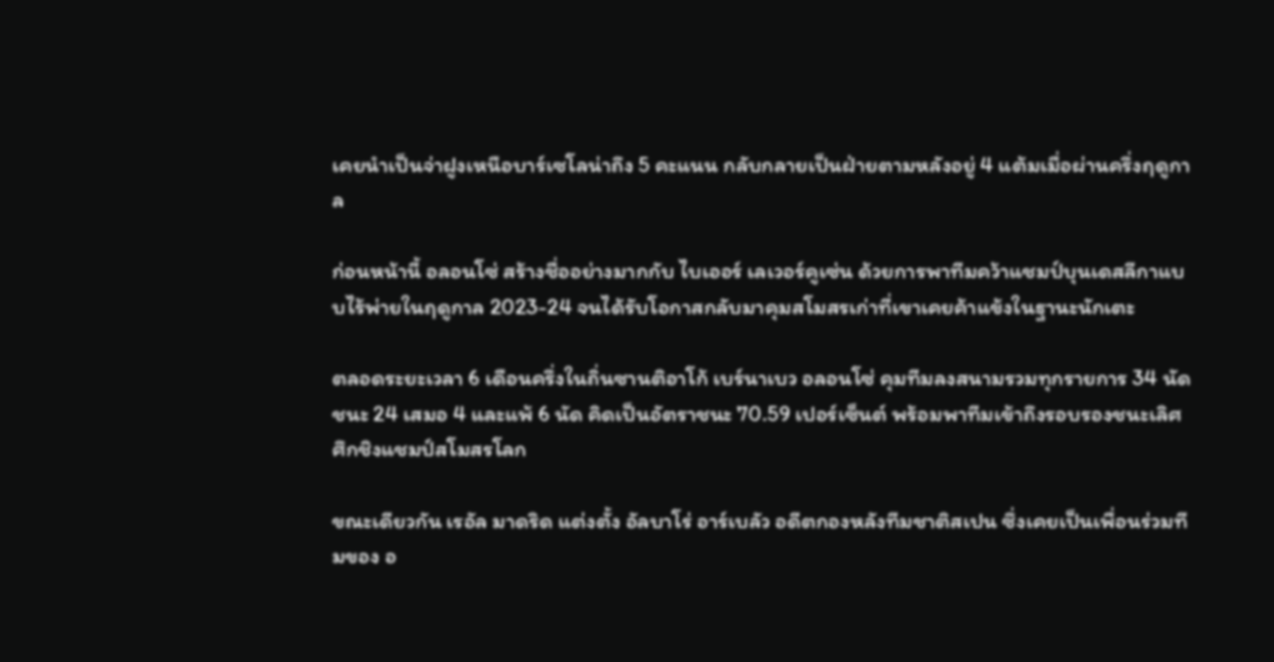เคยนำเป็นจ่าฝูงเหนือบาร์เซโลน่าถึง 5 คะแนน กลับกลายเป็นฝ่ายตามหลังอยู่ 4 แต้มเมื่อผ่านครึ่งฤดูกาล

ก่อนหน้านี้ อลอนโซ่ สร้างชื่ออย่างมากกับ ไบเออร์ เลเวอร์คูเซ่น ด้วยการพาทีมคว้าแชมป์บุนเดสลีกาแบบไร้พ่ายในฤดูกาล 2023-24 จนได้รับโอกาสกลับมาคุมสโมสรเก่าที่เขาเคยค้าแข้งในฐานะนักเตะ

ตลอดระยะเวลา 6 เดือนครึ่งในถิ่นซานติอาโก้ เบร์นาเบว อลอนโซ่ คุมทีมลงสนามรวมทุกรายการ 34 นัด ชนะ 24 เสมอ 4 และแพ้ 6 นัด คิดเป็นอัตราชนะ 70.59 เปอร์เซ็นต์ พร้อมพาทีมเข้าถึงรอบรองชนะเลิศศึกชิงแชมป์สโมสรโลก

ขณะเดียวกัน เรอัล มาดริด แต่งตั้ง อัลบาโร่ อาร์เบลัว อดีตกองหลังทีมชาติสเปน ซึ่งเคยเป็นเพื่อนร่วมทีมของ อ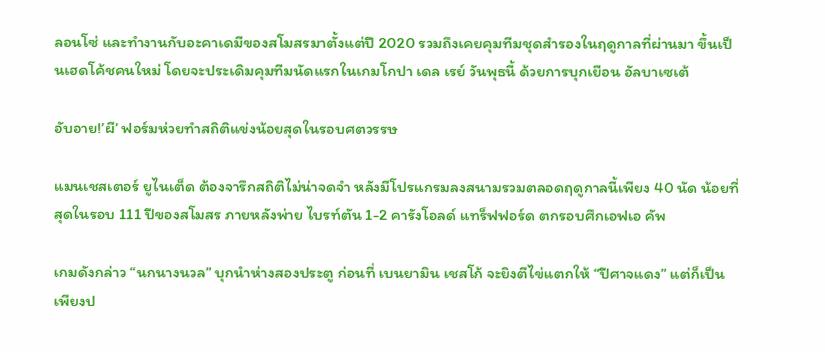ลอนโซ่ และทำงานกับอะคาเดมีของสโมสรมาตั้งแต่ปี 2020 รวมถึงเคยคุมทีมชุดสำรองในฤดูกาลที่ผ่านมา ขึ้นเป็นเฮดโค้ชคนใหม่ โดยจะประเดิมคุมทีมนัดแรกในเกมโกปา เดล เรย์ วันพุธนี้ ด้วยการบุกเยือน อัลบาเซเต้

อับอาย!’ผี’ ฟอร์มห่วยทำสถิติแข่งน้อยสุดในรอบศตวรรษ

แมนเชสเตอร์ ยูไนเต็ด ต้องจารึกสถิติไม่น่าจดจำ หลังมีโปรแกรมลงสนามรวมตลอดฤดูกาลนี้เพียง 40 นัด น้อยที่สุดในรอบ 111 ปีของสโมสร ภายหลังพ่าย ไบรท์ตัน 1-2 คารังโอลด์ แทร็ฟฟอร์ด ตกรอบศึกเอฟเอ คัพ

เกมดังกล่าว “นกนางนวล” บุกนำห่างสองประตู ก่อนที่ เบนยามิน เชสโก้ จะยิงตีไข่แตกให้ “ปีศาจแดง” แต่ก็เป็นเพียงป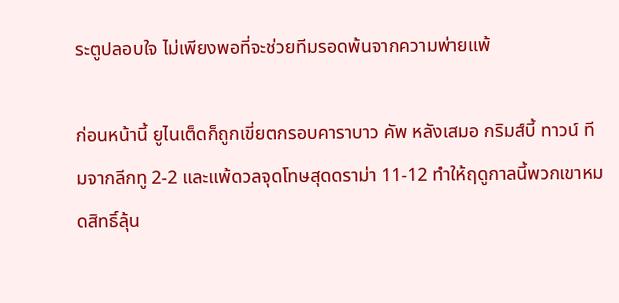ระตูปลอบใจ ไม่เพียงพอที่จะช่วยทีมรอดพ้นจากความพ่ายแพ้

ก่อนหน้านี้ ยูไนเต็ดก็ถูกเขี่ยตกรอบคาราบาว คัพ หลังเสมอ กริมส์บี้ ทาวน์ ทีมจากลีกทู 2-2 และแพ้ดวลจุดโทษสุดดราม่า 11-12 ทำให้ฤดูกาลนี้พวกเขาหมดสิทธิ์ลุ้น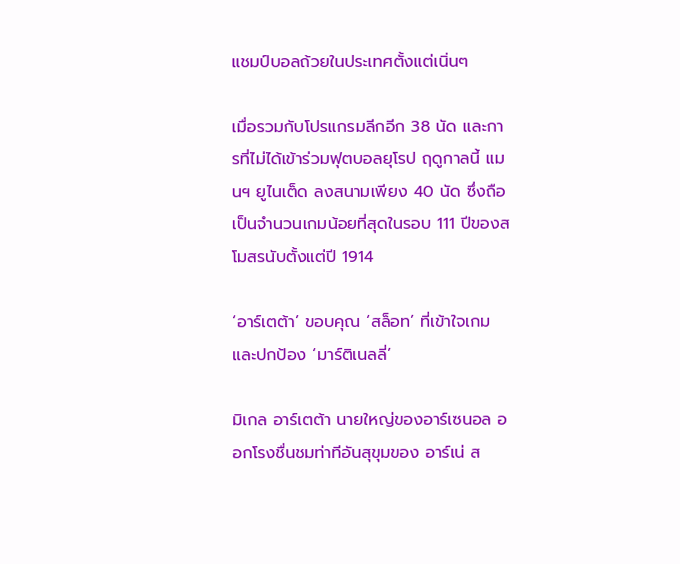แชมป์บอลถ้วยในประเทศตั้งแต่เนิ่นๆ

เมื่อรวมกับโปรแกรมลีกอีก 38 นัด และการที่ไม่ได้เข้าร่วมฟุตบอลยุโรป ฤดูกาลนี้ แมนฯ ยูไนเต็ด ลงสนามเพียง 40 นัด ซึ่งถือเป็นจำนวนเกมน้อยที่สุดในรอบ 111 ปีของสโมสรนับตั้งแต่ปี 1914

‘อาร์เตต้า’ ขอบคุณ ‘สล็อท’ ที่เข้าใจเกมและปกป้อง ‘มาร์ติเนลลี่’

มิเกล อาร์เตต้า นายใหญ่ของอาร์เซนอล ออกโรงชื่นชมท่าทีอันสุขุมของ อาร์เน่ ส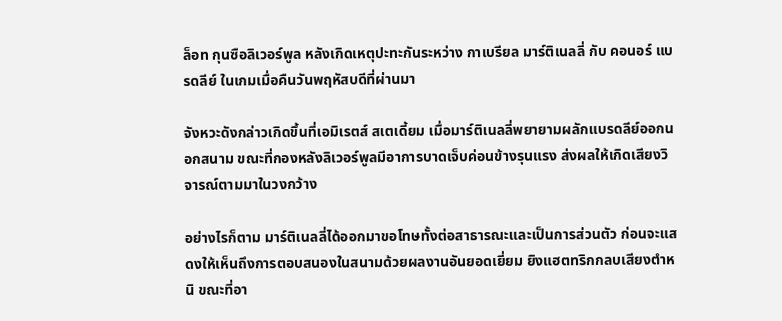ล็อท กุนซือลิเวอร์พูล หลังเกิดเหตุปะทะกันระหว่าง กาเบรียล มาร์ติเนลลี่ กับ คอนอร์ แบรดลีย์ ในเกมเมื่อคืนวันพฤหัสบดีที่ผ่านมา

จังหวะดังกล่าวเกิดขึ้นที่เอมิเรตส์ สเตเดี้ยม เมื่อมาร์ติเนลลี่พยายามผลักแบรดลีย์ออกนอกสนาม ขณะที่กองหลังลิเวอร์พูลมีอาการบาดเจ็บค่อนข้างรุนแรง ส่งผลให้เกิดเสียงวิจารณ์ตามมาในวงกว้าง

อย่างไรก็ตาม มาร์ติเนลลี่ได้ออกมาขอโทษทั้งต่อสาธารณะและเป็นการส่วนตัว ก่อนจะแสดงให้เห็นถึงการตอบสนองในสนามด้วยผลงานอันยอดเยี่ยม ยิงแฮตทริกกลบเสียงตำหนิ ขณะที่อา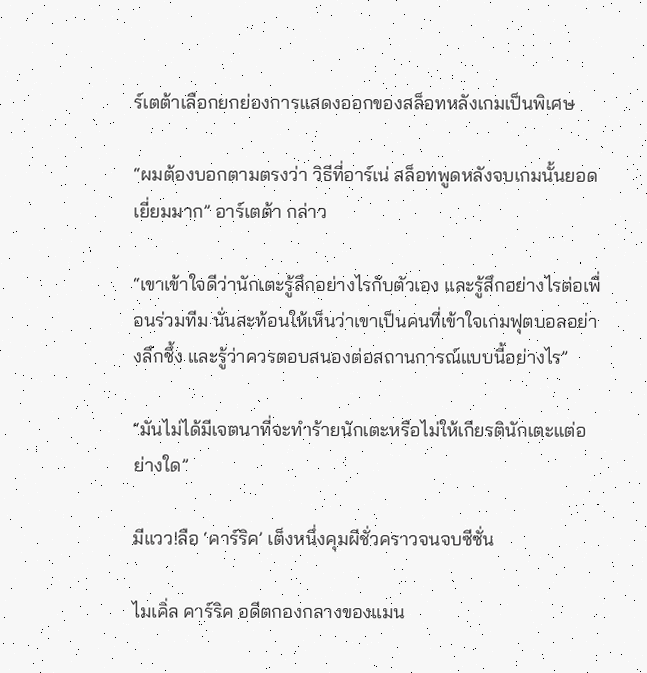ร์เตต้าเลือกยกย่องการแสดงออกของสล็อทหลังเกมเป็นพิเศษ

“ผมต้องบอกตามตรงว่า วิธีที่อาร์เน่ สล็อทพูดหลังจบเกมนั้นยอดเยี่ยมมาก” อาร์เตต้า กล่าว

“เขาเข้าใจดีว่านักเตะรู้สึกอย่างไรกับตัวเอง และรู้สึกอย่างไรต่อเพื่อนร่วมทีม นั่นสะท้อนให้เห็นว่าเขาเป็นคนที่เข้าใจเกมฟุตบอลอย่างลึกซึ้ง และรู้ว่าควรตอบสนองต่อสถานการณ์แบบนี้อย่างไร”

“มันไม่ได้มีเจตนาที่จะทำร้ายนักเตะหรือไม่ให้เกียรตินักเตะแต่อย่างใด”

มีแวว!ลือ ‘คาร์ริค’ เต็งหนึ่งคุมผีชั่วคราวจนจบซีซั่น

ไมเคิ่ล คาร์ริค อดีตกองกลางของแมน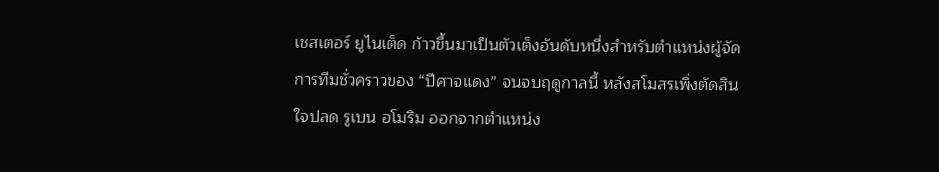เชสเตอร์ ยูไนเต็ด ก้าวขึ้นมาเป็นตัวเต็งอันดับหนึ่งสำหรับตำแหน่งผู้จัดการทีมชั่วคราวของ “ปีศาจแดง” จนจบฤดูกาลนี้ หลังสโมสรเพิ่งตัดสินใจปลด รูเบน อโมริม ออกจากตำแหน่ง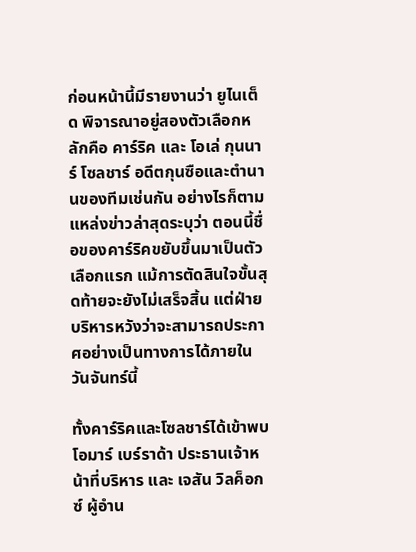ก่อนหน้านี้มีรายงานว่า ยูไนเต็ด พิจารณาอยู่สองตัวเลือกหลักคือ คาร์ริค และ โอเล่ กุนนาร์ โซลชาร์ อดีตกุนซือและตำนานของทีมเช่นกัน อย่างไรก็ตาม แหล่งข่าวล่าสุดระบุว่า ตอนนี้ชื่อของคาร์ริคขยับขึ้นมาเป็นตัวเลือกแรก แม้การตัดสินใจขั้นสุดท้ายจะยังไม่เสร็จสิ้น แต่ฝ่ายบริหารหวังว่าจะสามารถประกาศอย่างเป็นทางการได้ภายในวันจันทร์นี้

ทั้งคาร์ริคและโซลชาร์ได้เข้าพบ โอมาร์ เบร์ราด้า ประธานเจ้าหน้าที่บริหาร และ เจสัน วิลค็อกซ์ ผู้อำน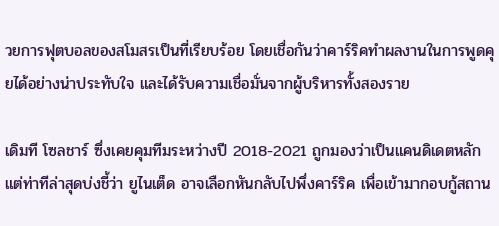วยการฟุตบอลของสโมสรเป็นที่เรียบร้อย โดยเชื่อกันว่าคาร์ริคทำผลงานในการพูดคุยได้อย่างน่าประทับใจ และได้รับความเชื่อมั่นจากผู้บริหารทั้งสองราย

เดิมที โซลชาร์ ซึ่งเคยคุมทีมระหว่างปี 2018-2021 ถูกมองว่าเป็นแคนดิเดตหลัก แต่ท่าทีล่าสุดบ่งชี้ว่า ยูไนเต็ด อาจเลือกหันกลับไปพึ่งคาร์ริค เพื่อเข้ามากอบกู้สถาน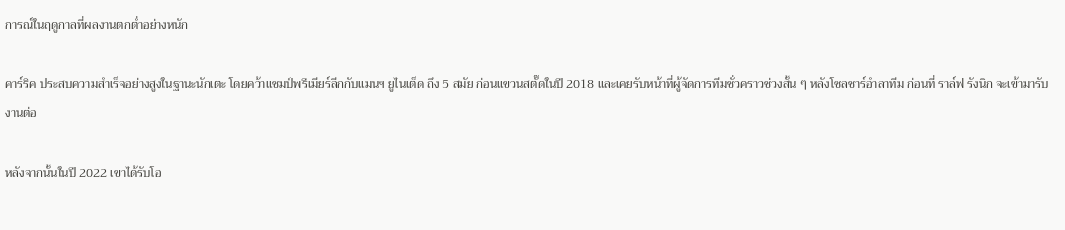การณ์ในฤดูกาลที่ผลงานตกต่ำอย่างหนัก

คาร์ริค ประสบความสำเร็จอย่างสูงในฐานะนักเตะ โดยคว้าแชมป์พรีเมียร์ลีกกับแมนฯ ยูไนเต็ด ถึง 5 สมัย ก่อนแขวนสตั๊ดในปี 2018 และเคยรับหน้าที่ผู้จัดการทีมชั่วคราวช่วงสั้น ๆ หลังโซลชาร์อำลาทีม ก่อนที่ ราล์ฟ รังนิก จะเข้ามารับงานต่อ

หลังจากนั้นในปี 2022 เขาได้รับโอ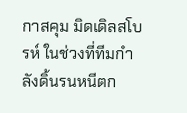กาสคุม มิดเดิลสโบรห์ ในช่วงที่ทีมกำลังดิ้นรนหนีตก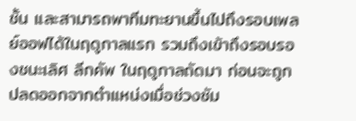ชั้น และสามารถพาทีมทะยานขึ้นไปถึงรอบเพลย์ออฟได้ในฤดูกาลแรก รวมถึงเข้าถึงรอบรองชนะเลิศ ลีกคัพ ในฤดูกาลถัดมา ก่อนจะถูกปลดออกจากตำแหน่งเมื่อช่วงซัม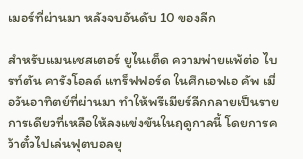เมอร์ที่ผ่านมา หลังจบอันดับ 10 ของลีก

สำหรับแมนเชสเตอร์ ยูไนเต็ด ความพ่ายแพ้ต่อ ไบรท์ตัน คารังโอลด์ แทร็ฟฟอร์ด ในศึกเอฟเอ คัพ เมื่อวันอาทิตย์ที่ผ่านมา ทำให้พรีเมียร์ลีกกลายเป็นรายการเดียวที่เหลือให้ลงแข่งขันในฤดูกาลนี้ โดยการคว้าตั๋วไปเล่นฟุตบอลยุ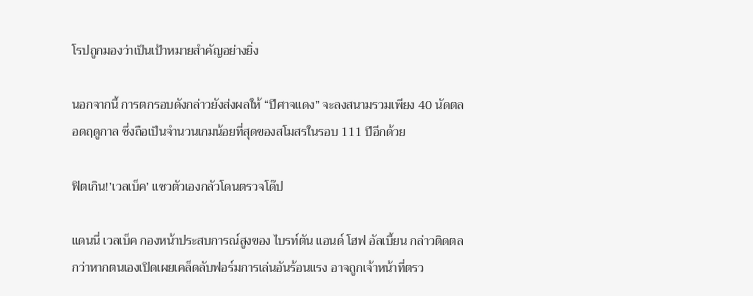โรปถูกมองว่าเป็นเป้าหมายสำคัญอย่างยิ่ง

นอกจากนี้ การตกรอบดังกล่าวยังส่งผลให้ “ปีศาจแดง” จะลงสนามรวมเพียง 40 นัดตลอดฤดูกาล ซึ่งถือเป็นจำนวนเกมน้อยที่สุดของสโมสรในรอบ 111 ปีอีกด้วย

ฟิตเกิน!’เวลเบ็ค’ แซวตัวเองกลัวโดนตรวจโด๊ป

แดนนี่ เวลเบ็ค กองหน้าประสบการณ์สูงของ ไบรท์ตัน แอนด์ โฮฟ อัลเบี้ยน กล่าวติดตลกว่าหากตนเองเปิดเผยเคล็ดลับฟอร์มการเล่นอันร้อนแรง อาจถูกเจ้าหน้าที่ตรว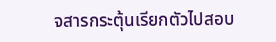จสารกระตุ้นเรียกตัวไปสอบ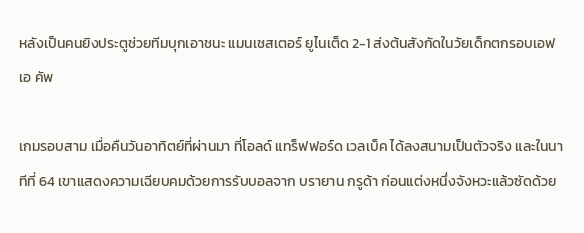หลังเป็นคนยิงประตูช่วยทีมบุกเอาชนะ แมนเชสเตอร์ ยูไนเต็ด 2-1 ส่งต้นสังกัดในวัยเด็กตกรอบเอฟเอ คัพ

เกมรอบสาม เมื่อคืนวันอาทิตย์ที่ผ่านมา ที่โอลด์ แทร็ฟฟอร์ด เวลเบ็ค ได้ลงสนามเป็นตัวจริง และในนาทีที่ 64 เขาแสดงความเฉียบคมด้วยการรับบอลจาก บรายาน กรูด้า ก่อนแต่งหนึ่งจังหวะแล้วซัดด้วย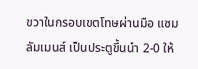ขวาในกรอบเขตโทษผ่านมือ แซม ลัมเมนส์ เป็นประตูขึ้นนำ 2-0 ให้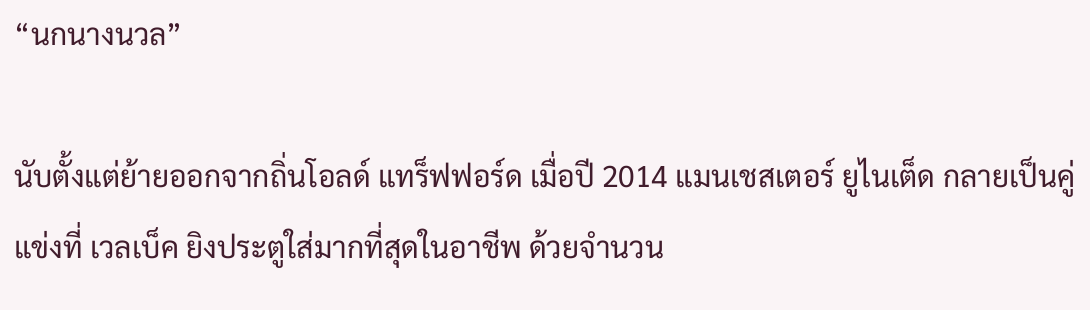“นกนางนวล”

นับตั้งแต่ย้ายออกจากถิ่นโอลด์ แทร็ฟฟอร์ด เมื่อปี 2014 แมนเชสเตอร์ ยูไนเต็ด กลายเป็นคู่แข่งที่ เวลเบ็ค ยิงประตูใส่มากที่สุดในอาชีพ ด้วยจำนวน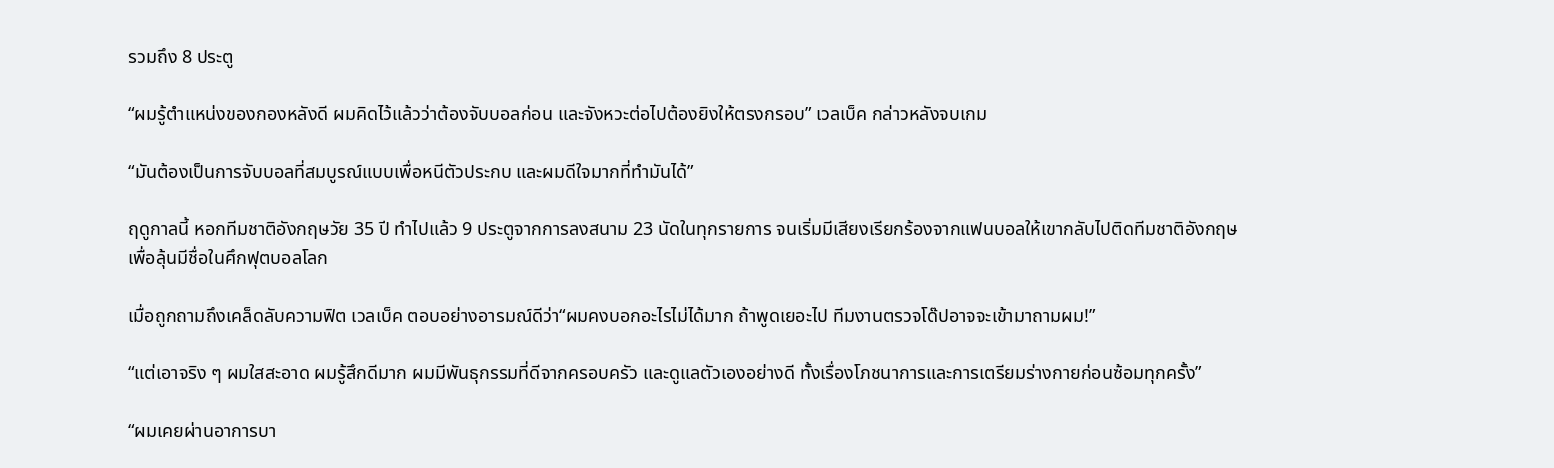รวมถึง 8 ประตู

“ผมรู้ตำแหน่งของกองหลังดี ผมคิดไว้แล้วว่าต้องจับบอลก่อน และจังหวะต่อไปต้องยิงให้ตรงกรอบ” เวลเบ็ค กล่าวหลังจบเกม

“มันต้องเป็นการจับบอลที่สมบูรณ์แบบเพื่อหนีตัวประกบ และผมดีใจมากที่ทำมันได้”

ฤดูกาลนี้ หอกทีมชาติอังกฤษวัย 35 ปี ทำไปแล้ว 9 ประตูจากการลงสนาม 23 นัดในทุกรายการ จนเริ่มมีเสียงเรียกร้องจากแฟนบอลให้เขากลับไปติดทีมชาติอังกฤษ เพื่อลุ้นมีชื่อในศึกฟุตบอลโลก

เมื่อถูกถามถึงเคล็ดลับความฟิต เวลเบ็ค ตอบอย่างอารมณ์ดีว่า“ผมคงบอกอะไรไม่ได้มาก ถ้าพูดเยอะไป ทีมงานตรวจโด๊ปอาจจะเข้ามาถามผม!”

“แต่เอาจริง ๆ ผมใสสะอาด ผมรู้สึกดีมาก ผมมีพันธุกรรมที่ดีจากครอบครัว และดูแลตัวเองอย่างดี ทั้งเรื่องโภชนาการและการเตรียมร่างกายก่อนซ้อมทุกครั้ง”

“ผมเคยผ่านอาการบา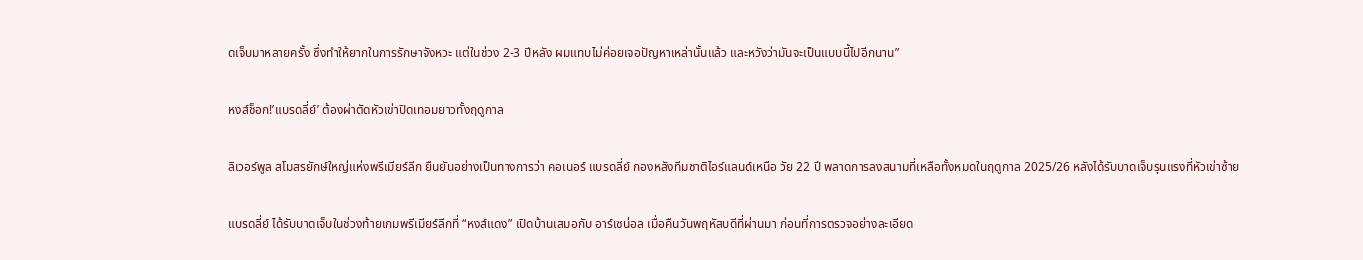ดเจ็บมาหลายครั้ง ซึ่งทำให้ยากในการรักษาจังหวะ แต่ในช่วง 2-3 ปีหลัง ผมแทบไม่ค่อยเจอปัญหาเหล่านั้นแล้ว และหวังว่ามันจะเป็นแบบนี้ไปอีกนาน”

หงส์ช็อก!’แบรดลี่ย์’ ต้องผ่าตัดหัวเข่าปิดเทอมยาวทั้งฤดูกาล

ลิเวอร์พูล สโมสรยักษ์ใหญ่แห่งพรีเมียร์ลีก ยืนยันอย่างเป็นทางการว่า คอเนอร์ แบรดลี่ย์ กองหลังทีมชาติไอร์แลนด์เหนือ วัย 22 ปี พลาดการลงสนามที่เหลือทั้งหมดในฤดูกาล 2025/26 หลังได้รับบาดเจ็บรุนแรงที่หัวเข่าซ้าย

แบรดลี่ย์ ได้รับบาดเจ็บในช่วงท้ายเกมพรีเมียร์ลีกที่ “หงส์แดง” เปิดบ้านเสมอกับ อาร์เซน่อล เมื่อคืนวันพฤหัสบดีที่ผ่านมา ก่อนที่การตรวจอย่างละเอียด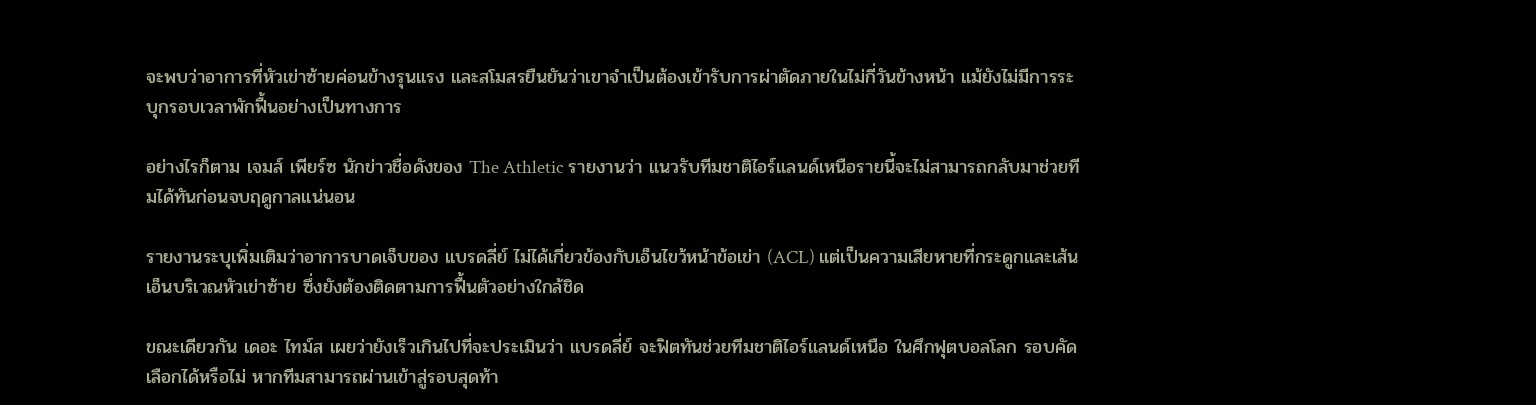จะพบว่าอาการที่หัวเข่าซ้ายค่อนข้างรุนแรง และสโมสรยืนยันว่าเขาจำเป็นต้องเข้ารับการผ่าตัดภายในไม่กี่วันข้างหน้า แม้ยังไม่มีการระบุกรอบเวลาพักฟื้นอย่างเป็นทางการ

อย่างไรก็ตาม เจมส์ เพียร์ซ นักข่าวชื่อดังของ The Athletic รายงานว่า แนวรับทีมชาติไอร์แลนด์เหนือรายนี้จะไม่สามารถกลับมาช่วยทีมได้ทันก่อนจบฤดูกาลแน่นอน

รายงานระบุเพิ่มเติมว่าอาการบาดเจ็บของ แบรดลี่ย์ ไม่ได้เกี่ยวข้องกับเอ็นไขว้หน้าข้อเข่า (ACL) แต่เป็นความเสียหายที่กระดูกและเส้นเอ็นบริเวณหัวเข่าซ้าย ซึ่งยังต้องติดตามการฟื้นตัวอย่างใกล้ชิด

ขณะเดียวกัน เดอะ ไทม์ส เผยว่ายังเร็วเกินไปที่จะประเมินว่า แบรดลี่ย์ จะฟิตทันช่วยทีมชาติไอร์แลนด์เหนือ ในศึกฟุตบอลโลก รอบคัดเลือกได้หรือไม่ หากทีมสามารถผ่านเข้าสู่รอบสุดท้า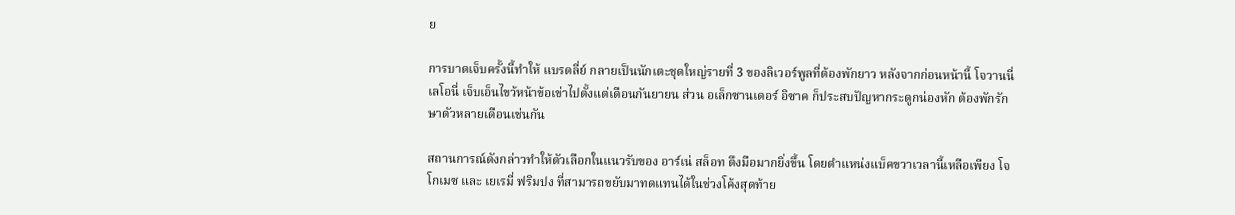ย

การบาดเจ็บครั้งนี้ทำให้ แบรดลี่ย์ กลายเป็นนักเตะชุดใหญ่รายที่ 3 ของลิเวอร์พูลที่ต้องพักยาว หลังจากก่อนหน้านี้ โจวานนี่ เลโอนี่ เจ็บเอ็นไขว้หน้าข้อเข่าไปตั้งแต่เดือนกันยายน ส่วน อเล็กซานเดอร์ อิซาค ก็ประสบปัญหากระดูกน่องหัก ต้องพักรักษาตัวหลายเดือนเช่นกัน

สถานการณ์ดังกล่าวทำให้ตัวเลือกในแนวรับของ อาร์เน่ สล็อท ตึงมือมากยิ่งขึ้น โดยตำแหน่งแบ็คขวาเวลานี้เหลือเพียง โจ โกเมซ และ เยเรมี่ ฟริมปง ที่สามารถขยับมาทดแทนได้ในช่วงโค้งสุดท้าย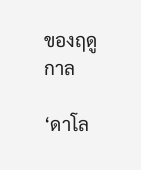ของฤดูกาล

‘ดาโล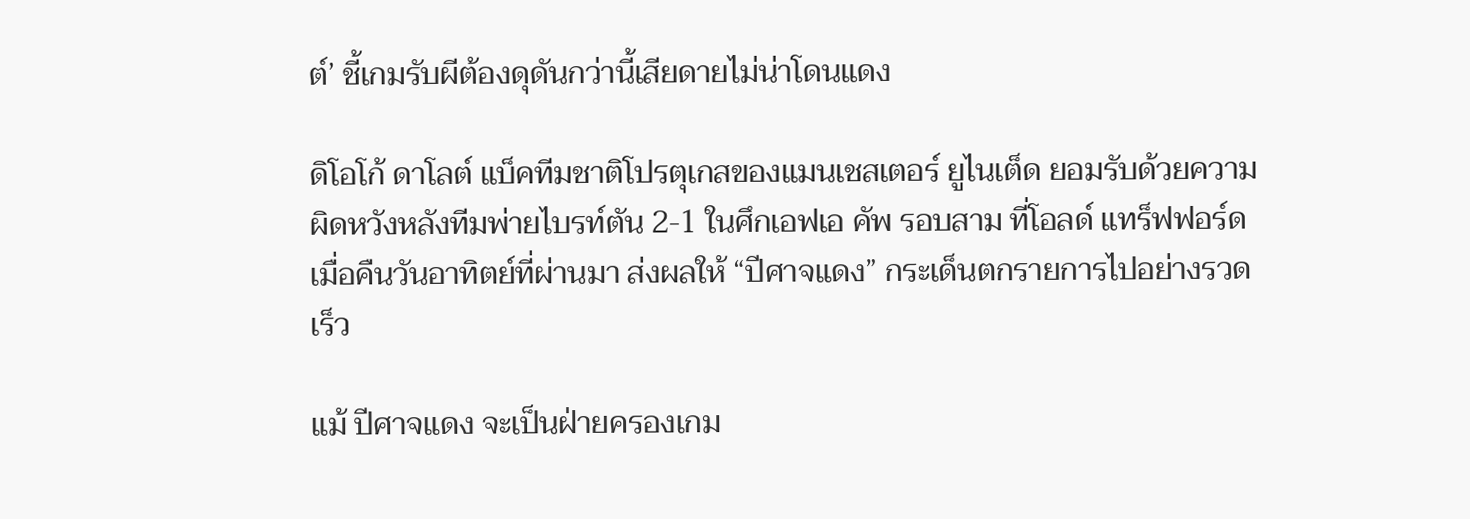ต์’ ชี้เกมรับผีต้องดุดันกว่านี้เสียดายไม่น่าโดนแดง

ดิโอโก้ ดาโลต์ แบ็คทีมชาติโปรตุเกสของแมนเชสเตอร์ ยูไนเต็ด ยอมรับด้วยความผิดหวังหลังทีมพ่ายไบรท์ตัน 2-1 ในศึกเอฟเอ คัพ รอบสาม ที่โอลด์ แทร็ฟฟอร์ด เมื่อคืนวันอาทิตย์ที่ผ่านมา ส่งผลให้ “ปีศาจแดง” กระเด็นตกรายการไปอย่างรวดเร็ว

แม้ ปีศาจแดง จะเป็นฝ่ายครองเกม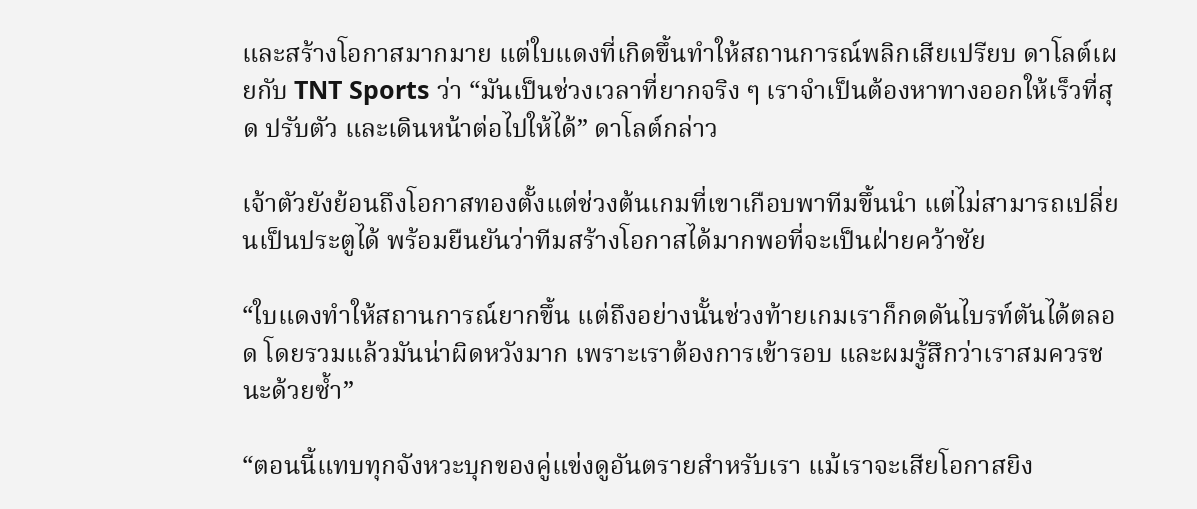และสร้างโอกาสมากมาย แต่ใบแดงที่เกิดขึ้นทำให้สถานการณ์พลิกเสียเปรียบ ดาโลต์เผยกับ TNT Sports ว่า “มันเป็นช่วงเวลาที่ยากจริง ๆ เราจำเป็นต้องหาทางออกให้เร็วที่สุด ปรับตัว และเดินหน้าต่อไปให้ได้” ดาโลต์กล่าว

เจ้าตัวยังย้อนถึงโอกาสทองตั้งแต่ช่วงต้นเกมที่เขาเกือบพาทีมขึ้นนำ แต่ไม่สามารถเปลี่ยนเป็นประตูได้ พร้อมยืนยันว่าทีมสร้างโอกาสได้มากพอที่จะเป็นฝ่ายคว้าชัย

“ใบแดงทำให้สถานการณ์ยากขึ้น แต่ถึงอย่างนั้นช่วงท้ายเกมเราก็กดดันไบรท์ตันได้ตลอด โดยรวมแล้วมันน่าผิดหวังมาก เพราะเราต้องการเข้ารอบ และผมรู้สึกว่าเราสมควรชนะด้วยซ้ำ”

“ตอนนี้แทบทุกจังหวะบุกของคู่แข่งดูอันตรายสำหรับเรา แม้เราจะเสียโอกาสยิง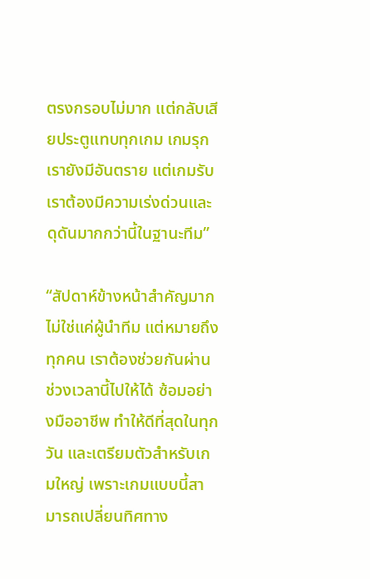ตรงกรอบไม่มาก แต่กลับเสียประตูแทบทุกเกม เกมรุกเรายังมีอันตราย แต่เกมรับเราต้องมีความเร่งด่วนและดุดันมากกว่านี้ในฐานะทีม”

“สัปดาห์ข้างหน้าสำคัญมาก ไม่ใช่แค่ผู้นำทีม แต่หมายถึงทุกคน เราต้องช่วยกันผ่านช่วงเวลานี้ไปให้ได้ ซ้อมอย่างมืออาชีพ ทำให้ดีที่สุดในทุกวัน และเตรียมตัวสำหรับเกมใหญ่ เพราะเกมแบบนี้สามารถเปลี่ยนทิศทาง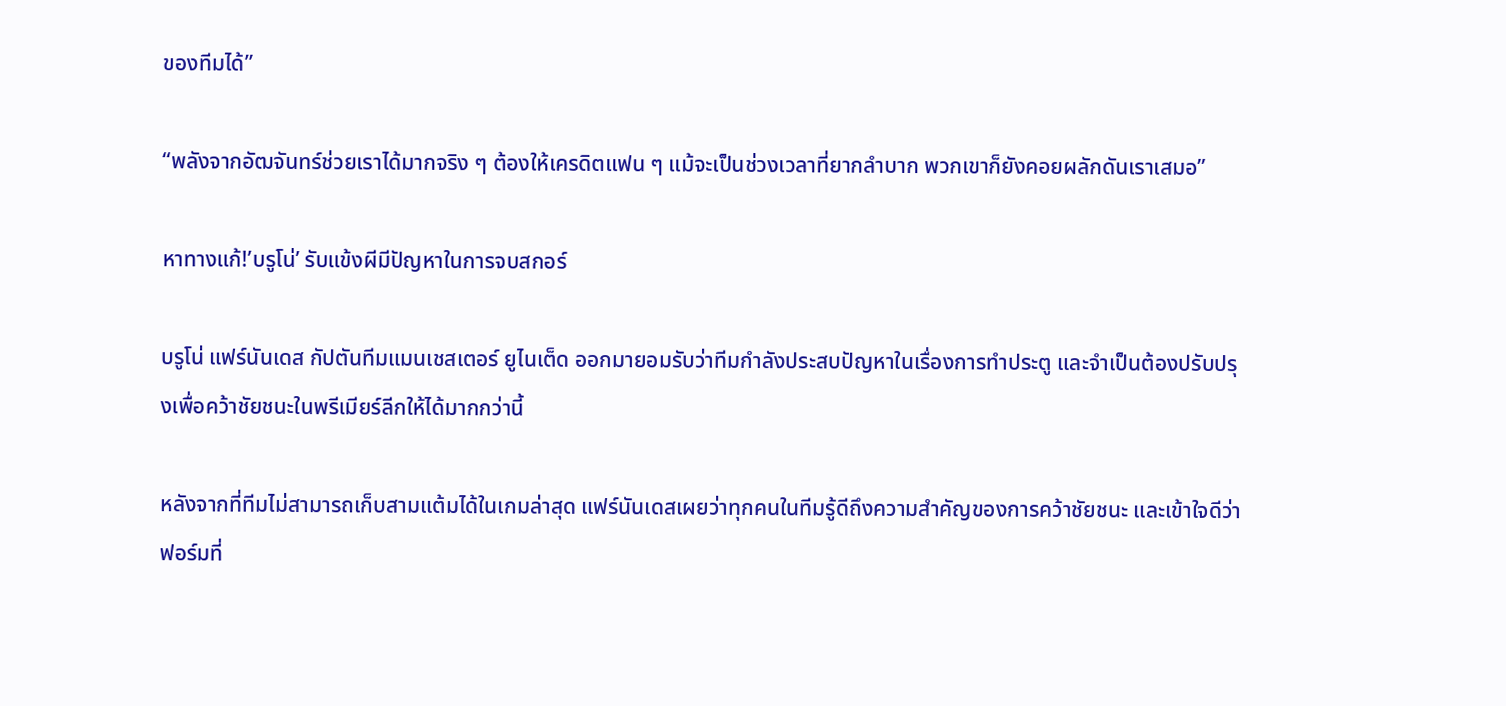ของทีมได้”

“พลังจากอัฒจันทร์ช่วยเราได้มากจริง ๆ ต้องให้เครดิตแฟน ๆ แม้จะเป็นช่วงเวลาที่ยากลำบาก พวกเขาก็ยังคอยผลักดันเราเสมอ”

หาทางแก้!’บรูโน่’ รับแข้งผีมีปัญหาในการจบสกอร์

บรูโน่ แฟร์นันเดส กัปตันทีมแมนเชสเตอร์ ยูไนเต็ด ออกมายอมรับว่าทีมกำลังประสบปัญหาในเรื่องการทำประตู และจำเป็นต้องปรับปรุงเพื่อคว้าชัยชนะในพรีเมียร์ลีกให้ได้มากกว่านี้

หลังจากที่ทีมไม่สามารถเก็บสามแต้มได้ในเกมล่าสุด แฟร์นันเดสเผยว่าทุกคนในทีมรู้ดีถึงความสำคัญของการคว้าชัยชนะ และเข้าใจดีว่าฟอร์มที่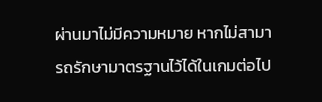ผ่านมาไม่มีความหมาย หากไม่สามารถรักษามาตรฐานไว้ได้ในเกมต่อไป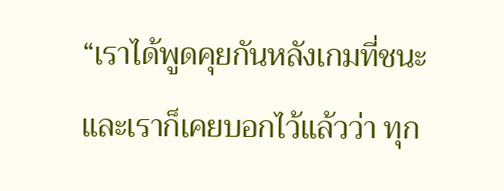“เราได้พูดคุยกันหลังเกมที่ชนะ และเราก็เคยบอกไว้แล้วว่า ทุก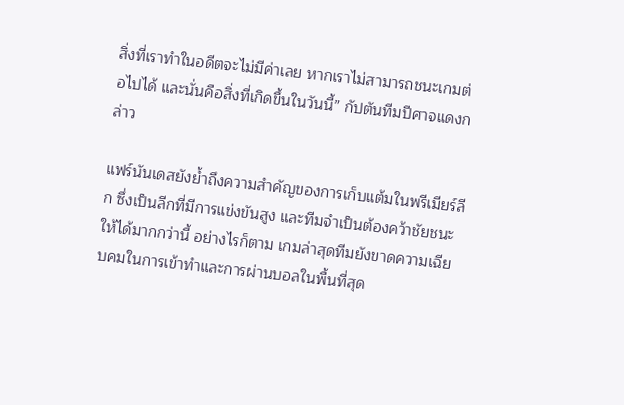สิ่งที่เราทำในอดีตจะไม่มีค่าเลย หากเราไม่สามารถชนะเกมต่อไปได้ และนั่นคือสิ่งที่เกิดขึ้นในวันนี้” กัปตันทีมปีศาจแดงกล่าว

แฟร์นันเดสยังย้ำถึงความสำคัญของการเก็บแต้มในพรีเมียร์ลีก ซึ่งเป็นลีกที่มีการแข่งขันสูง และทีมจำเป็นต้องคว้าชัยชนะให้ได้มากกว่านี้ อย่างไรก็ตาม เกมล่าสุดทีมยังขาดความเฉียบคมในการเข้าทำและการผ่านบอลในพื้นที่สุด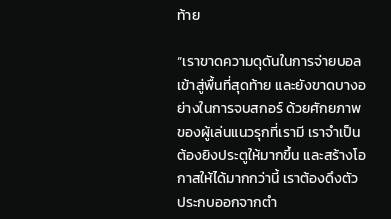ท้าย

“เราขาดความดุดันในการจ่ายบอลเข้าสู่พื้นที่สุดท้าย และยังขาดบางอย่างในการจบสกอร์ ด้วยศักยภาพของผู้เล่นแนวรุกที่เรามี เราจำเป็นต้องยิงประตูให้มากขึ้น และสร้างโอกาสให้ได้มากกว่านี้ เราต้องดึงตัวประกบออกจากตำ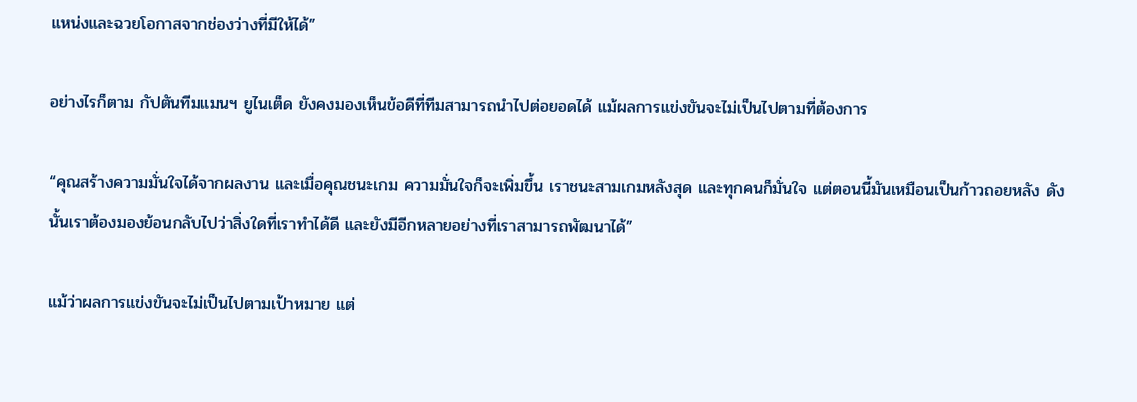แหน่งและฉวยโอกาสจากช่องว่างที่มีให้ได้”

อย่างไรก็ตาม กัปตันทีมแมนฯ ยูไนเต็ด ยังคงมองเห็นข้อดีที่ทีมสามารถนำไปต่อยอดได้ แม้ผลการแข่งขันจะไม่เป็นไปตามที่ต้องการ

“คุณสร้างความมั่นใจได้จากผลงาน และเมื่อคุณชนะเกม ความมั่นใจก็จะเพิ่มขึ้น เราชนะสามเกมหลังสุด และทุกคนก็มั่นใจ แต่ตอนนี้มันเหมือนเป็นก้าวถอยหลัง ดังนั้นเราต้องมองย้อนกลับไปว่าสิ่งใดที่เราทำได้ดี และยังมีอีกหลายอย่างที่เราสามารถพัฒนาได้”

แม้ว่าผลการแข่งขันจะไม่เป็นไปตามเป้าหมาย แต่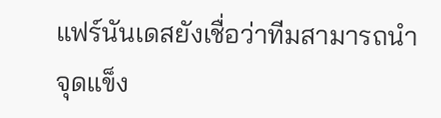แฟร์นันเดสยังเชื่อว่าทีมสามารถนำจุดแข็ง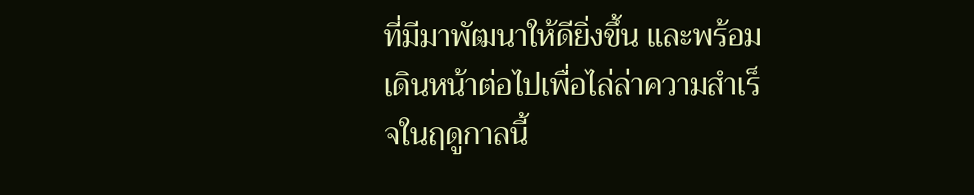ที่มีมาพัฒนาให้ดียิ่งขึ้น และพร้อมเดินหน้าต่อไปเพื่อไล่ล่าความสำเร็จในฤดูกาลนี้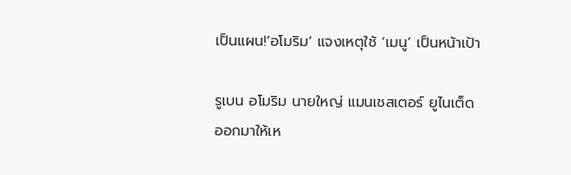เป็นแผน!’อโมริม’ แจงเหตุใช้ ‘เมนู’ เป็นหน้าเป้า

รูเบน อโมริม นายใหญ่ แมนเชสเตอร์ ยูไนเต็ด ออกมาให้เห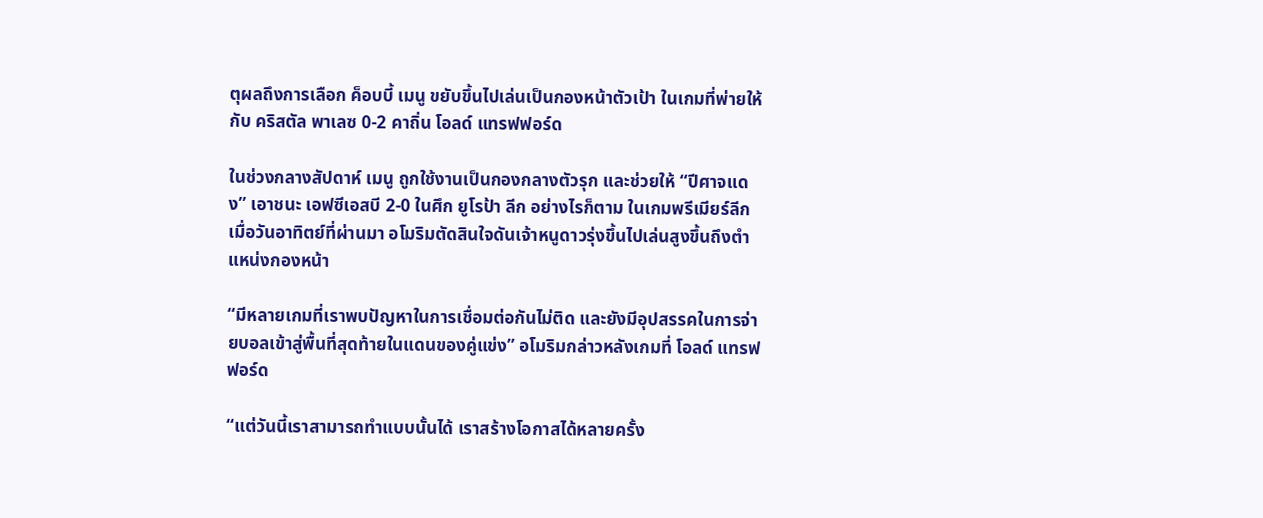ตุผลถึงการเลือก ค็อบบี้ เมนู ขยับขึ้นไปเล่นเป็นกองหน้าตัวเป้า ในเกมที่พ่ายให้กับ คริสตัล พาเลซ 0-2 คาถิ่น โอลด์ แทรฟฟอร์ด

ในช่วงกลางสัปดาห์ เมนู ถูกใช้งานเป็นกองกลางตัวรุก และช่วยให้ “ปีศาจแดง” เอาชนะ เอฟซีเอสบี 2-0 ในศึก ยูโรป้า ลีก อย่างไรก็ตาม ในเกมพรีเมียร์ลีกเมื่อวันอาทิตย์ที่ผ่านมา อโมริมตัดสินใจดันเจ้าหนูดาวรุ่งขึ้นไปเล่นสูงขึ้นถึงตำแหน่งกองหน้า

“มีหลายเกมที่เราพบปัญหาในการเชื่อมต่อกันไม่ติด และยังมีอุปสรรคในการจ่ายบอลเข้าสู่พื้นที่สุดท้ายในแดนของคู่แข่ง” อโมริมกล่าวหลังเกมที่ โอลด์ แทรฟฟอร์ด

“แต่วันนี้เราสามารถทำแบบนั้นได้ เราสร้างโอกาสได้หลายครั้ง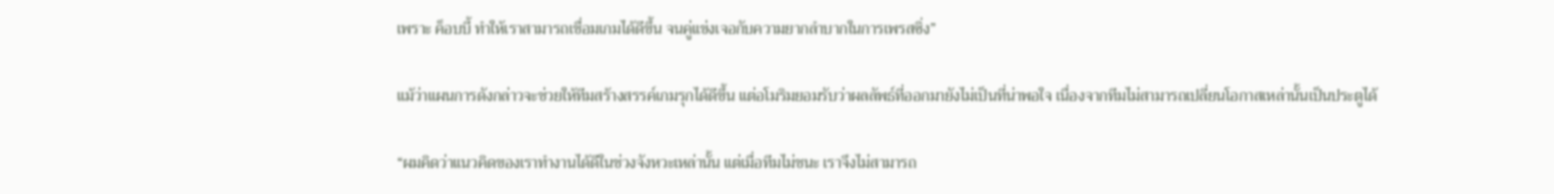เพราะ ค็อบบี้ ทำให้เราสามารถเชื่อมเกมได้ดีขึ้น จนคู่แข่งเจอกับความยากลำบากในการเพรสซิ่ง”

แม้ว่าแผนการดังกล่าวจะช่วยให้ทีมสร้างสรรค์เกมรุกได้ดีขึ้น แต่อโมริมยอมรับว่าผลลัพธ์ที่ออกมายังไม่เป็นที่น่าพอใจ เนื่องจากทีมไม่สามารถเปลี่ยนโอกาสเหล่านั้นเป็นประตูได้

“ผมคิดว่าแนวคิดของเราทำงานได้ดีในช่วงจังหวะเหล่านั้น แต่เมื่อทีมไม่ชนะ เราจึงไม่สามารถ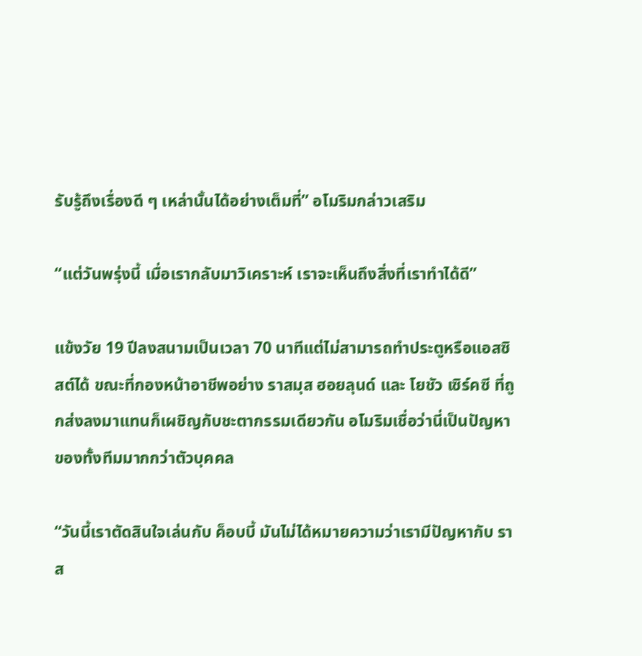รับรู้ถึงเรื่องดี ๆ เหล่านั้นได้อย่างเต็มที่” อโมริมกล่าวเสริม

“แต่วันพรุ่งนี้ เมื่อเรากลับมาวิเคราะห์ เราจะเห็นถึงสิ่งที่เราทำได้ดี”

แข้งวัย 19 ปีลงสนามเป็นเวลา 70 นาทีแต่ไม่สามารถทำประตูหรือแอสซิสต์ได้ ขณะที่กองหน้าอาชีพอย่าง ราสมุส ฮอยลุนด์ และ โยชัว เซิร์คซี ที่ถูกส่งลงมาแทนก็เผชิญกับชะตากรรมเดียวกัน อโมริมเชื่อว่านี่เป็นปัญหาของทั้งทีมมากกว่าตัวบุคคล

“วันนี้เราตัดสินใจเล่นกับ ค็อบบี้ มันไม่ได้หมายความว่าเรามีปัญหากับ ราส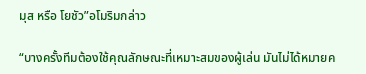มุส หรือ โยชัว”อโมริมกล่าว

“บางครั้งทีมต้องใช้คุณลักษณะที่เหมาะสมของผู้เล่น มันไม่ได้หมายค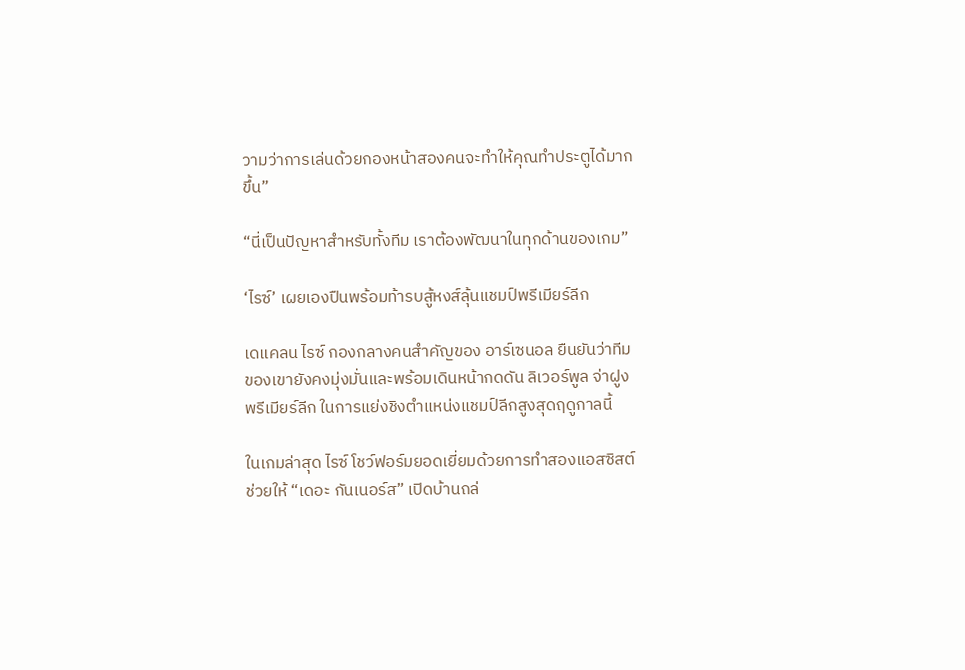วามว่าการเล่นด้วยกองหน้าสองคนจะทำให้คุณทำประตูได้มากขึ้น”

“นี่เป็นปัญหาสำหรับทั้งทีม เราต้องพัฒนาในทุกด้านของเกม”

‘ไรซ์’ เผยเองปืนพร้อมท้ารบสู้หงส์ลุ้นแชมป์พรีเมียร์ลีก

เดแคลน ไรซ์ กองกลางคนสำคัญของ อาร์เซนอล ยืนยันว่าทีมของเขายังคงมุ่งมั่นและพร้อมเดินหน้ากดดัน ลิเวอร์พูล จ่าฝูงพรีเมียร์ลีก ในการแย่งชิงตำแหน่งแชมป์ลีกสูงสุดฤดูกาลนี้

ในเกมล่าสุด ไรซ์ โชว์ฟอร์มยอดเยี่ยมด้วยการทำสองแอสซิสต์ช่วยให้ “เดอะ กันเนอร์ส” เปิดบ้านถล่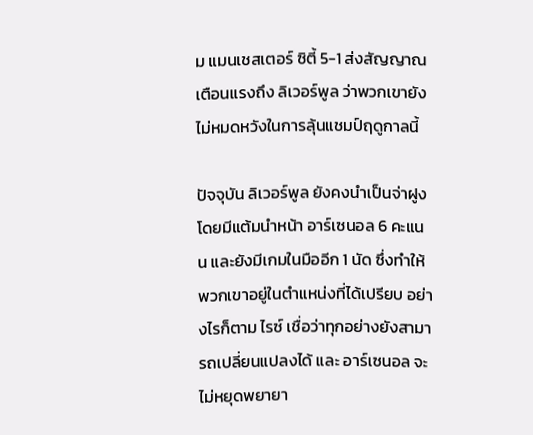ม แมนเชสเตอร์ ซิตี้ 5-1 ส่งสัญญาณเตือนแรงถึง ลิเวอร์พูล ว่าพวกเขายังไม่หมดหวังในการลุ้นแชมป์ฤดูกาลนี้

ปัจจุบัน ลิเวอร์พูล ยังคงนำเป็นจ่าฝูงโดยมีแต้มนำหน้า อาร์เซนอล 6 คะแนน และยังมีเกมในมืออีก 1 นัด ซึ่งทำให้พวกเขาอยู่ในตำแหน่งที่ได้เปรียบ อย่างไรก็ตาม ไรซ์ เชื่อว่าทุกอย่างยังสามารถเปลี่ยนแปลงได้ และ อาร์เซนอล จะไม่หยุดพยายา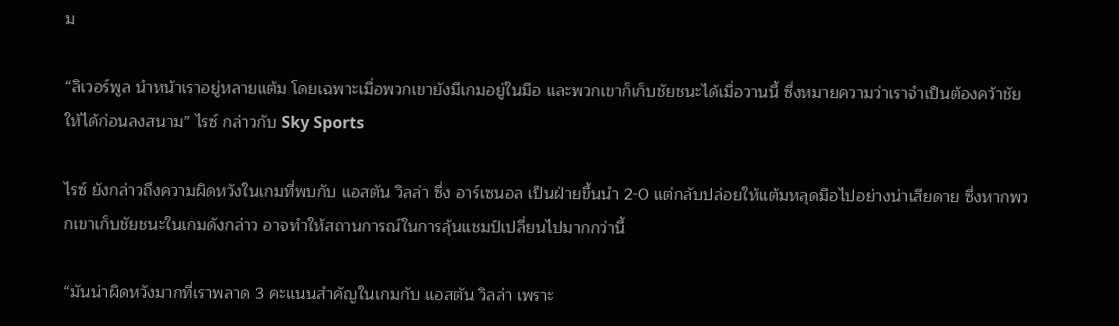ม

“ลิเวอร์พูล นำหน้าเราอยู่หลายแต้ม โดยเฉพาะเมื่อพวกเขายังมีเกมอยู่ในมือ และพวกเขาก็เก็บชัยชนะได้เมื่อวานนี้ ซึ่งหมายความว่าเราจำเป็นต้องคว้าชัยให้ได้ก่อนลงสนาม” ไรซ์ กล่าวกับ Sky Sports

ไรซ์ ยังกล่าวถึงความผิดหวังในเกมที่พบกับ แอสตัน วิลล่า ซึ่ง อาร์เซนอล เป็นฝ่ายขึ้นนำ 2-0 แต่กลับปล่อยให้แต้มหลุดมือไปอย่างน่าเสียดาย ซึ่งหากพวกเขาเก็บชัยชนะในเกมดังกล่าว อาจทำให้สถานการณ์ในการลุ้นแชมป์เปลี่ยนไปมากกว่านี้

“มันน่าผิดหวังมากที่เราพลาด 3 คะแนนสำคัญในเกมกับ แอสตัน วิลล่า เพราะ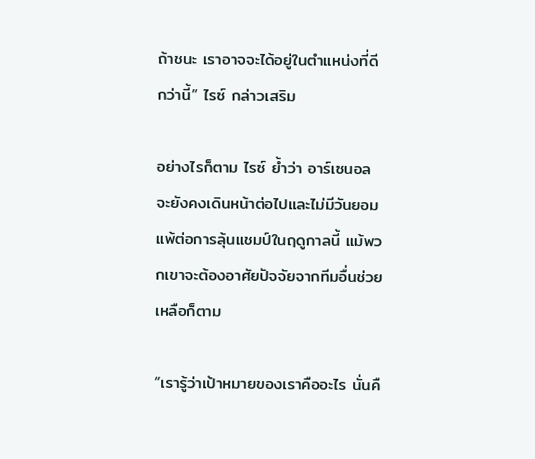ถ้าชนะ เราอาจจะได้อยู่ในตำแหน่งที่ดีกว่านี้” ไรซ์ กล่าวเสริม

อย่างไรก็ตาม ไรซ์ ย้ำว่า อาร์เซนอล จะยังคงเดินหน้าต่อไปและไม่มีวันยอมแพ้ต่อการลุ้นแชมป์ในฤดูกาลนี้ แม้พวกเขาจะต้องอาศัยปัจจัยจากทีมอื่นช่วยเหลือก็ตาม

“เรารู้ว่าเป้าหมายของเราคืออะไร นั่นคื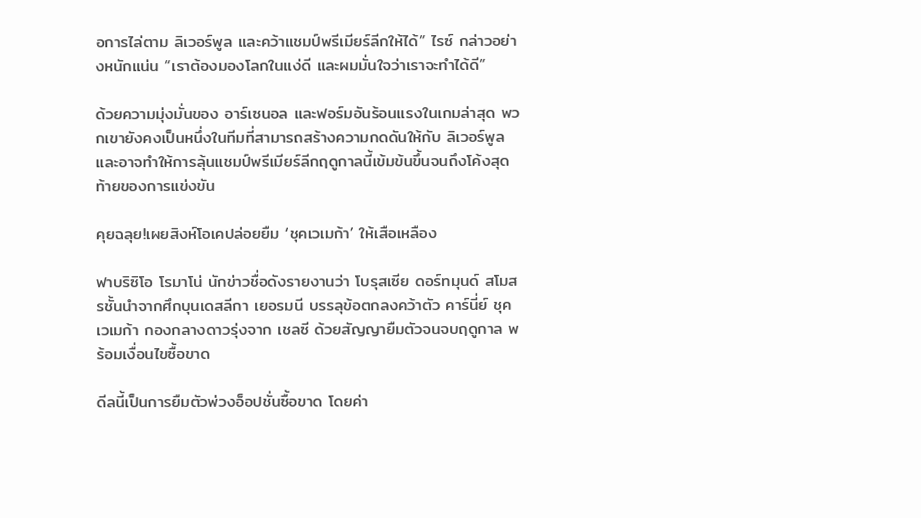อการไล่ตาม ลิเวอร์พูล และคว้าแชมป์พรีเมียร์ลีกให้ได้” ไรซ์ กล่าวอย่างหนักแน่น “เราต้องมองโลกในแง่ดี และผมมั่นใจว่าเราจะทำได้ดี”

ด้วยความมุ่งมั่นของ อาร์เซนอล และฟอร์มอันร้อนแรงในเกมล่าสุด พวกเขายังคงเป็นหนึ่งในทีมที่สามารถสร้างความกดดันให้กับ ลิเวอร์พูล และอาจทำให้การลุ้นแชมป์พรีเมียร์ลีกฤดูกาลนี้เข้มข้นขึ้นจนถึงโค้งสุดท้ายของการแข่งขัน

คุยฉลุย!เผยสิงห์โอเคปล่อยยืม ‘ชุคเวเมก้า’ ให้เสือเหลือง

ฟาบริซิโอ โรมาโน่ นักข่าวชื่อดังรายงานว่า โบรุสเซีย ดอร์ทมุนด์ สโมสรชั้นนำจากศึกบุนเดสลีกา เยอรมนี บรรลุข้อตกลงคว้าตัว คาร์นี่ย์ ชุคเวเมก้า กองกลางดาวรุ่งจาก เชลซี ด้วยสัญญายืมตัวจนจบฤดูกาล พร้อมเงื่อนไขซื้อขาด

ดีลนี้เป็นการยืมตัวพ่วงอ็อปชั่นซื้อขาด โดยค่า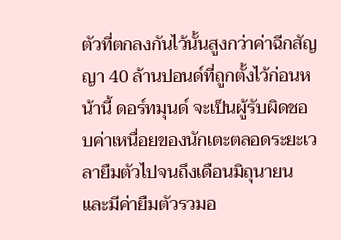ตัวที่ตกลงกันไว้นั้นสูงกว่าค่าฉีกสัญญา 40 ล้านปอนด์ที่ถูกตั้งไว้ก่อนหน้านี้ ดอร์ทมุนด์ จะเป็นผู้รับผิดชอบค่าเหนื่อยของนักเตะตลอดระยะเวลายืมตัวไปจนถึงเดือนมิถุนายน และมีค่ายืมตัวรวมอ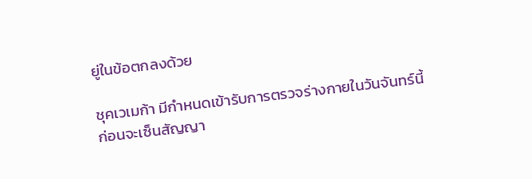ยู่ในข้อตกลงด้วย

ชุคเวเมก้า มีกำหนดเข้ารับการตรวจร่างกายในวันจันทร์นี้ ก่อนจะเซ็นสัญญา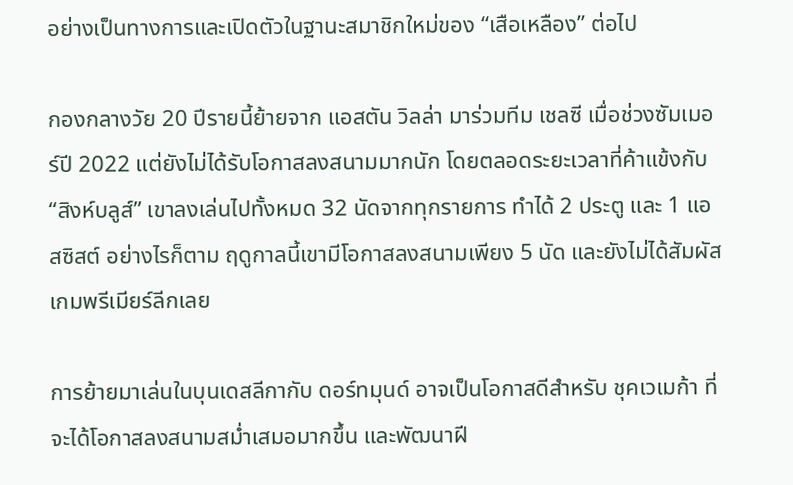อย่างเป็นทางการและเปิดตัวในฐานะสมาชิกใหม่ของ “เสือเหลือง” ต่อไป

กองกลางวัย 20 ปีรายนี้ย้ายจาก แอสตัน วิลล่า มาร่วมทีม เชลซี เมื่อช่วงซัมเมอร์ปี 2022 แต่ยังไม่ได้รับโอกาสลงสนามมากนัก โดยตลอดระยะเวลาที่ค้าแข้งกับ “สิงห์บลูส์” เขาลงเล่นไปทั้งหมด 32 นัดจากทุกรายการ ทำได้ 2 ประตู และ 1 แอสซิสต์ อย่างไรก็ตาม ฤดูกาลนี้เขามีโอกาสลงสนามเพียง 5 นัด และยังไม่ได้สัมผัสเกมพรีเมียร์ลีกเลย

การย้ายมาเล่นในบุนเดสลีกากับ ดอร์ทมุนด์ อาจเป็นโอกาสดีสำหรับ ชุคเวเมก้า ที่จะได้โอกาสลงสนามสม่ำเสมอมากขึ้น และพัฒนาฝี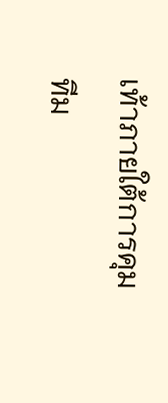เท้าภายใต้การคุมทีม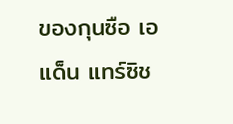ของกุนซือ เอแด็น แทร์ซิช